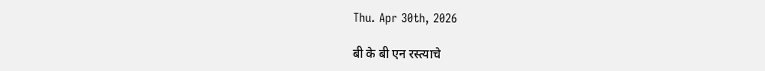Thu. Apr 30th, 2026

बी के बी एन रस्त्याचे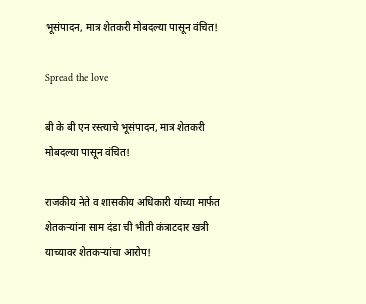भूसंपादन, मात्र शेतकरी मोबदल्या पासून वंचित!

Spread the love

बी के बी एन रस्त्याचे भूसंपादन, मात्र शेतकरी मोबदल्या पासून वंचित!

राजकीय नेते व शासकीय अधिकारी यांच्या मार्फत शेतकऱ्यांना साम दंडा ची भीती कंत्राटदार खत्री याच्यावर शेतकऱ्यांचा आरोप!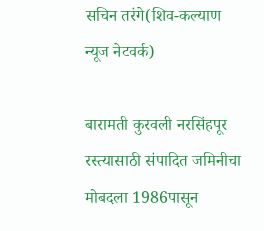सचिन तरंगे(शिव-कल्याण
न्यूज नेटवर्क)

बारामती कुरवली नरसिंहपूर रस्त्यासाठी संपादित जमिनीचा मोबदला 1986पासून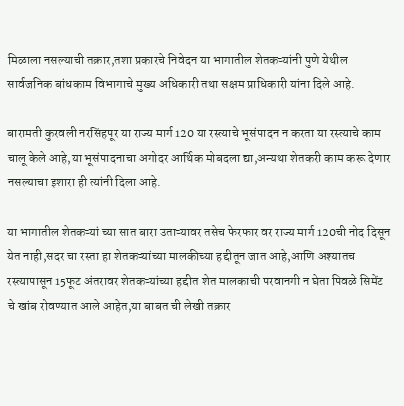मिळाला नसल्याची तक्रार,तशा प्रकारचे निवेदन या भागातील शेतकऱ्यांनी पुणे येथील सार्वजनिक बांधकाम विभागाचे मुख्य अधिकारी तथा सक्षम प्राधिकारी यांना दिले आहे.

बारामती कुरवली नरसिंहपूर या राज्य मार्ग 120 या रस्त्याचे भूसंपादन न करता या रस्त्याचे काम चालू केले आहे,या भूसंपादनाचा अगोदर आर्थिक मोबदला द्या,अन्यथा शेतकरी काम करू देणार नसल्याचा इशारा ही त्यांनी दिला आहे.

या भागातील शेतकऱ्यां च्या सात बारा उताऱ्यावर तसेच फेरफार वर राज्य मार्ग 120ची नोद दिसून येत नाही,सदर चा रस्ता हा शेतकऱ्यांच्या मालकीच्या हद्दीतून जात आहे,आणि अश्यातच रस्त्यापासून 15फूट अंतरावर शेतकऱ्यांच्या हद्दीत शेत मालकाची परवानगी न घेता पिवळे सिमेंट चे खांब रोवण्यात आले आहेत,या बाबत ची लेखी तक्रार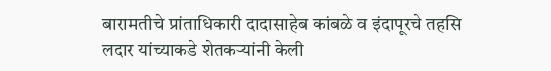बारामतीचे प्रांताधिकारी दादासाहेब कांबळे व इंदापूरचे तहसि लदार यांच्याकडे शेतकऱ्यांनी केली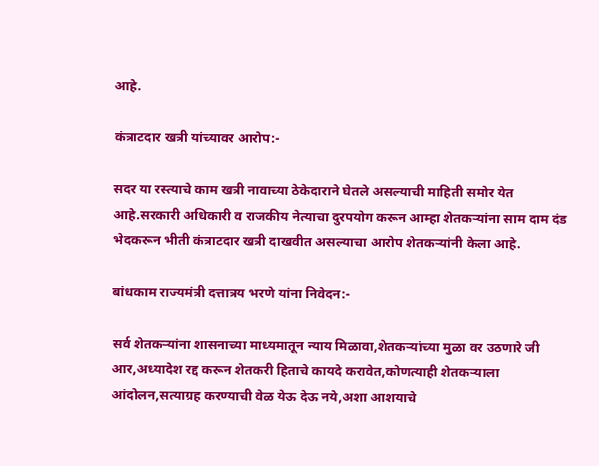आहे.

कंत्राटदार खत्री यांच्यावर आरोप:-

सदर या रस्त्याचे काम खत्री नावाच्या ठेकेदाराने घेतले असल्याची माहिती समोर येत आहे.सरकारी अधिकारी व राजकीय नेत्याचा दुरपयोग करून आम्हा शेतकऱ्यांना साम दाम दंड भेदकरून भीती कंत्राटदार खत्री दाखवीत असल्याचा आरोप शेतकऱ्यांनी केला आहे.

बांधकाम राज्यमंत्री दत्तात्रय भरणे यांना निवेदन:-

सर्व शेतकऱ्यांना शासनाच्या माध्यमातून न्याय मिळावा,शेतकऱ्यांच्या मुळा वर उठणारे जी आर,अध्यादेश रद्द करून शेतकरी हिताचे कायदे करावेत,कोणत्याही शेतकऱ्याला आंदोलन,सत्याग्रह करण्याची वेळ येऊ देऊ नये,अशा आशयाचे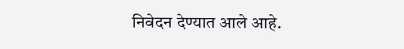निवेदन देण्यात आले आहे.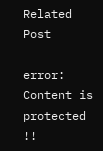Related Post

error: Content is protected !!